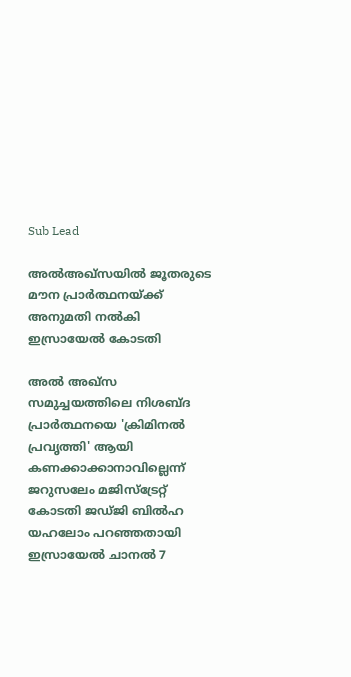Sub Lead

അല്‍അഖ്‌സയില്‍ ജൂതരുടെ മൗന പ്രാര്‍ത്ഥനയ്ക്ക് അനുമതി നല്‍കി ഇസ്രായേല്‍ കോടതി

അല്‍ അഖ്‌സ സമുച്ചയത്തിലെ നിശബ്ദ പ്രാര്‍ത്ഥനയെ 'ക്രിമിനല്‍ പ്രവൃത്തി' ആയി കണക്കാക്കാനാവില്ലെന്ന് ജറുസലേം മജിസ്‌ട്രേറ്റ് കോടതി ജഡ്ജി ബില്‍ഹ യഹലോം പറഞ്ഞതായി ഇസ്രായേല്‍ ചാനല്‍ 7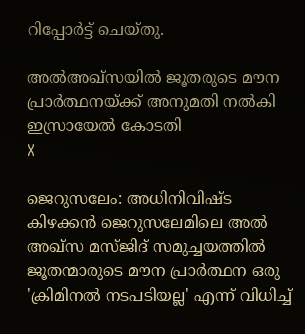റിപ്പോര്‍ട്ട് ചെയ്തു.

അല്‍അഖ്‌സയില്‍ ജൂതരുടെ മൗന പ്രാര്‍ത്ഥനയ്ക്ക് അനുമതി നല്‍കി ഇസ്രായേല്‍ കോടതി
X

ജെറുസലേം: അധിനിവിഷ്ട കിഴക്കന്‍ ജെറുസലേമിലെ അല്‍ അഖ്‌സ മസ്ജിദ് സമുച്ചയത്തില്‍ ജൂതന്മാരുടെ മൗന പ്രാര്‍ത്ഥന ഒരു 'ക്രിമിനല്‍ നടപടിയല്ല' എന്ന് വിധിച്ച്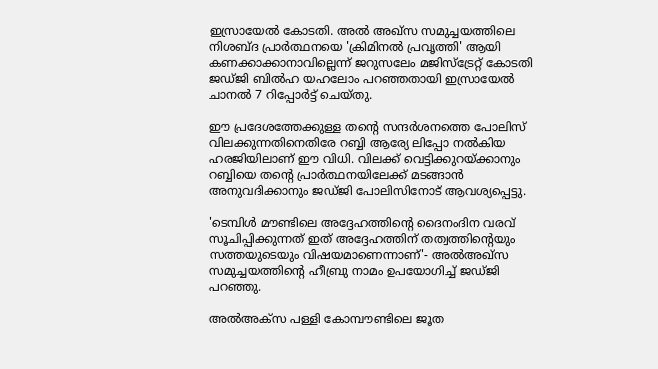ഇസ്രായേല്‍ കോടതി. അല്‍ അഖ്‌സ സമുച്ചയത്തിലെ നിശബ്ദ പ്രാര്‍ത്ഥനയെ 'ക്രിമിനല്‍ പ്രവൃത്തി' ആയി കണക്കാക്കാനാവില്ലെന്ന് ജറുസലേം മജിസ്‌ട്രേറ്റ് കോടതി ജഡ്ജി ബില്‍ഹ യഹലോം പറഞ്ഞതായി ഇസ്രായേല്‍ ചാനല്‍ 7 റിപ്പോര്‍ട്ട് ചെയ്തു.

ഈ പ്രദേശത്തേക്കുള്ള തന്റെ സന്ദര്‍ശനത്തെ പോലിസ് വിലക്കുന്നതിനെതിരേ റബ്ബി ആര്യേ ലിപ്പോ നല്‍കിയ ഹരജിയിലാണ് ഈ വിധി. വിലക്ക് വെട്ടിക്കുറയ്ക്കാനും റബ്ബിയെ തന്റെ പ്രാര്‍ത്ഥനയിലേക്ക് മടങ്ങാന്‍ അനുവദിക്കാനും ജഡ്ജി പോലിസിനോട് ആവശ്യപ്പെട്ടു.

'ടെമ്പിള്‍ മൗണ്ടിലെ അദ്ദേഹത്തിന്റെ ദൈനംദിന വരവ് സൂചിപ്പിക്കുന്നത് ഇത് അദ്ദേഹത്തിന് തത്വത്തിന്റെയും സത്തയുടെയും വിഷയമാണെന്നാണ്'- അല്‍അഖ്‌സ സമുച്ചയത്തിന്റെ ഹീബ്രു നാമം ഉപയോഗിച്ച് ജഡ്ജി പറഞ്ഞു.

അല്‍അക്‌സ പള്ളി കോമ്പൗണ്ടിലെ ജൂത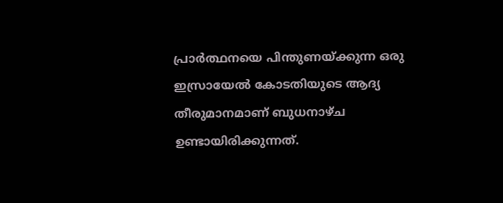പ്രാര്‍ത്ഥനയെ പിന്തുണയ്ക്കുന്ന ഒരു ഇസ്രായേല്‍ കോടതിയുടെ ആദ്യ തീരുമാനമാണ് ബുധനാഴ്ച ഉണ്ടായിരിക്കുന്നത്.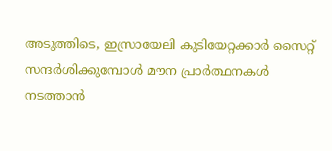അടുത്തിടെ, ഇസ്രായേലി കുടിയേറ്റക്കാര്‍ സൈറ്റ് സന്ദര്‍ശിക്കുമ്പോള്‍ മൗന പ്രാര്‍ത്ഥനകള്‍ നടത്താന്‍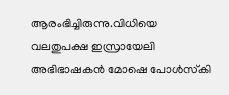ആരംഭിച്ചിരുന്നു.വിധിയെ വലതുപക്ഷ ഇസ്രായേലി അഭിഭാഷകന്‍ മോഷെ പോള്‍സ്‌കി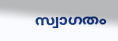സ്വാഗതം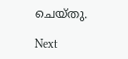ചെയ്തു.

Next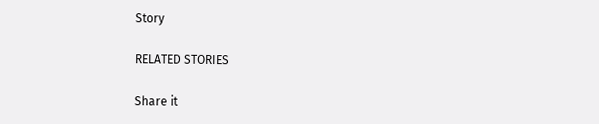Story

RELATED STORIES

Share it